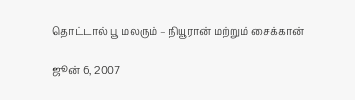தொட்டால் பூ மலரும் – நியூரான் மற்றும் சைக்கான்

ஜூன் 6, 2007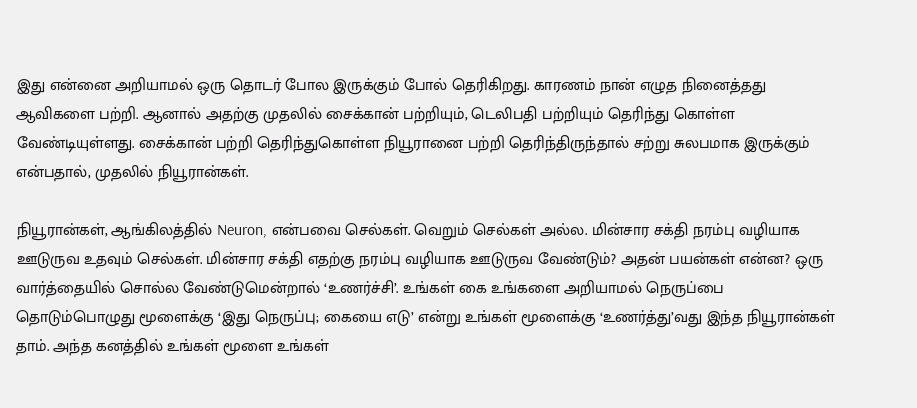இது என்னை அறியாமல் ஒரு தொடர் போல இருக்கும் போல் தெரிகிறது. காரணம் நான் எழுத நினைத்தது ஆவிகளை பற்றி. ஆனால் அதற்கு முதலில் சைக்கான் பற்றியும், டெலிபதி பற்றியும் தெரிந்து கொள்ள வேண்டியுள்ளது. சைக்கான் பற்றி தெரிந்துகொள்ள நியூரானை பற்றி தெரிந்திருந்தால் சற்று சுலபமாக இருக்கும் என்பதால், முதலில் நியூரான்கள்.

நியூரான்கள், ஆங்கிலத்தில் Neuron, என்பவை செல்கள். வெறும் செல்கள் அல்ல. மின்சார சக்தி நரம்பு வழியாக ஊடுருவ உதவும் செல்கள். மின்சார சக்தி எதற்கு நரம்பு வழியாக ஊடுருவ வேண்டும்? அதன் பயன்கள் என்ன? ஒரு வார்த்தையில் சொல்ல வேண்டுமென்றால் ‘உணர்ச்சி’. உங்கள் கை உங்களை அறியாமல் நெருப்பை தொடும்பொழுது மூளைக்கு ‘இது நெருப்பு; கையை எடு’ என்று உங்கள் மூளைக்கு ‘உணர்த்து’வது இந்த நியூரான்கள் தாம். அந்த கனத்தில் உங்கள் மூளை உங்கள்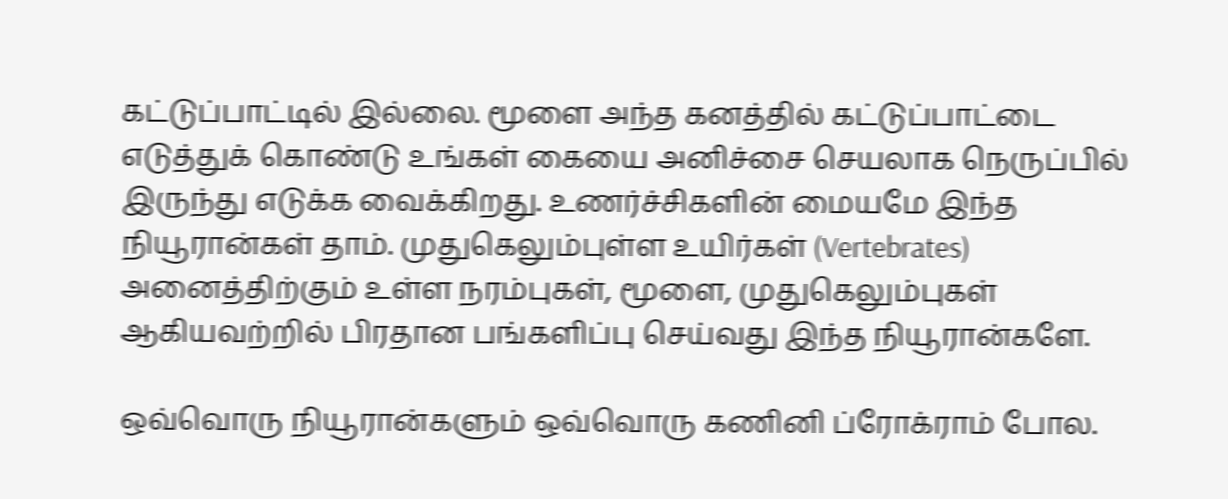கட்டுப்பாட்டில் இல்லை. மூளை அந்த கனத்தில் கட்டுப்பாட்டை எடுத்துக் கொண்டு உங்கள் கையை அனிச்சை செயலாக நெருப்பில் இருந்து எடுக்க வைக்கிறது. உணர்ச்சிகளின் மையமே இந்த நியூரான்கள் தாம். முதுகெலும்புள்ள உயிர்கள் (Vertebrates) அனைத்திற்கும் உள்ள நரம்புகள், மூளை, முதுகெலும்புகள் ஆகியவற்றில் பிரதான பங்களிப்பு செய்வது இந்த நியூரான்களே.

ஒவ்வொரு நியூரான்களும் ஒவ்வொரு கணினி ப்ரோக்ராம் போல.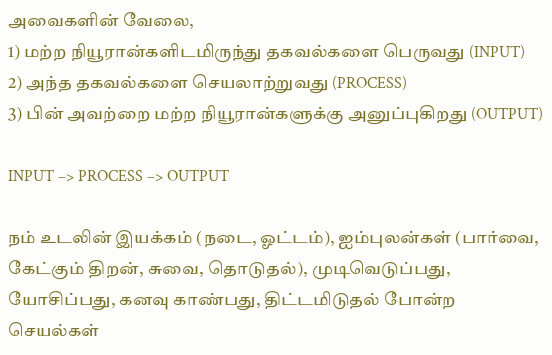அவைகளின் வேலை,
1) மற்ற நியூரான்களிடமிருந்து தகவல்களை பெருவது (INPUT)
2) அந்த தகவல்களை செயலாற்றுவது (PROCESS)
3) பின் அவற்றை மற்ற நியூரான்களுக்கு அனுப்புகிறது (OUTPUT)

INPUT –> PROCESS –> OUTPUT

நம் உடலின் இயக்கம் (நடை, ஓட்டம்), ஐம்புலன்கள் (பார்வை, கேட்கும் திறன், சுவை, தொடுதல்), முடிவெடுப்பது, யோசிப்பது, கனவு காண்பது, திட்டமிடுதல் போன்ற செயல்கள்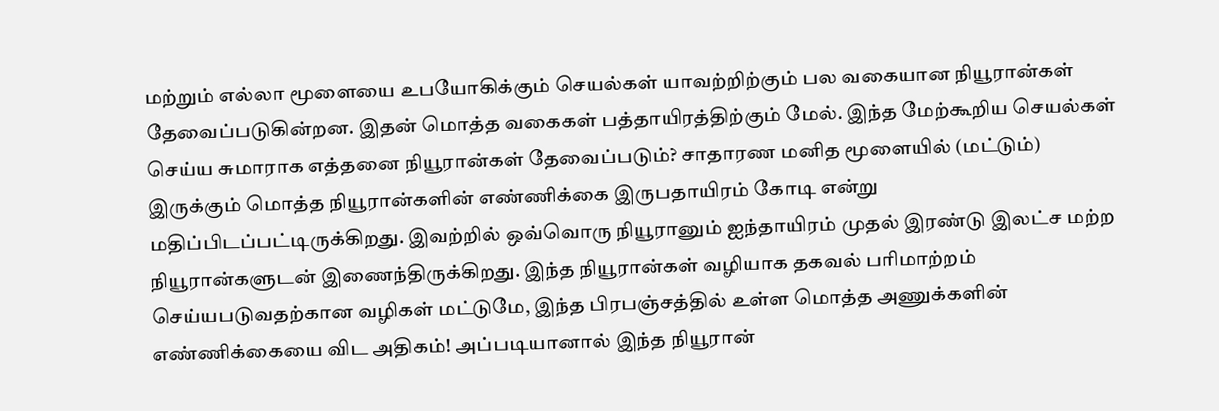மற்றும் எல்லா மூளையை உபயோகிக்கும் செயல்கள் யாவற்றிற்கும் பல வகையான நியூரான்கள் தேவைப்படுகின்றன. இதன் மொத்த வகைகள் பத்தாயிரத்திற்கும் மேல். இந்த மேற்கூறிய செயல்கள் செய்ய சுமாராக எத்தனை நியூரான்கள் தேவைப்படும்? சாதாரண மனித மூளையில் (மட்டும்) இருக்கும் மொத்த நியூரான்களின் எண்ணிக்கை இருபதாயிரம் கோடி என்று மதிப்பிடப்பட்டிருக்கிறது. இவற்றில் ஒவ்வொரு நியூரானும் ஐந்தாயிரம் முதல் இரண்டு இலட்ச மற்ற நியூரான்களுடன் இணைந்திருக்கிறது. இந்த நியூரான்கள் வழியாக தகவல் பரிமாற்றம் செய்யபடுவதற்கான வழிகள் மட்டுமே, இந்த பிரபஞ்சத்தில் உள்ள மொத்த அணுக்களின் எண்ணிக்கையை விட அதிகம்! அப்படியானால் இந்த நியூரான்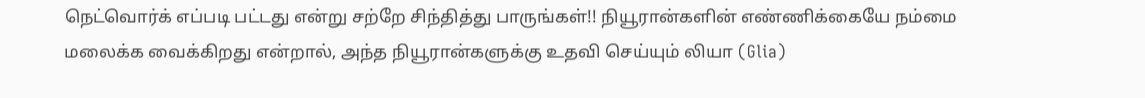நெட்வொர்க் எப்படி பட்டது என்று சற்றே சிந்தித்து பாருங்கள்!! நியூரான்களின் எண்ணிக்கையே நம்மை மலைக்க வைக்கிறது என்றால், அந்த நியூரான்களுக்கு உதவி செய்யும் லியா (Glia)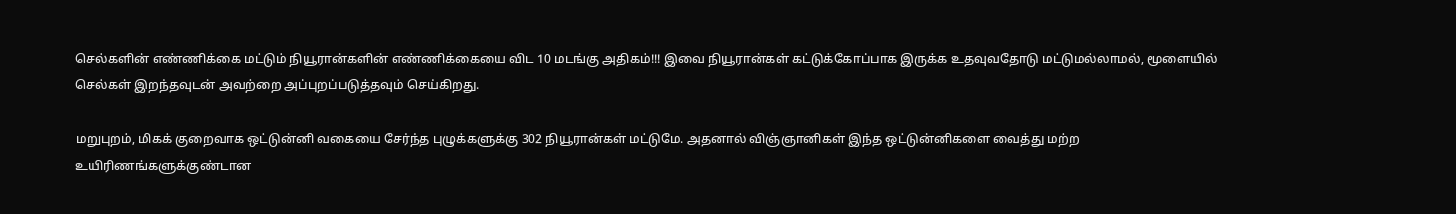செல்களின் எண்ணிக்கை மட்டும் நியூரான்களின் எண்ணிக்கையை விட 10 மடங்கு அதிகம்!!! இவை நியூரான்கள் கட்டுக்கோப்பாக இருக்க உதவுவதோடு மட்டுமல்லாமல், மூளையில் செல்கள் இறந்தவுடன் அவற்றை அப்புறப்படுத்தவும் செய்கிறது.

மறுபுறம், மிகக் குறைவாக ஒட்டுன்னி வகையை சேர்ந்த புழுக்களுக்கு 302 நியூரான்கள் மட்டுமே. அதனால் விஞ்ஞானிகள் இந்த ஒட்டுன்னிகளை வைத்து மற்ற உயிரிணங்களுக்குண்டான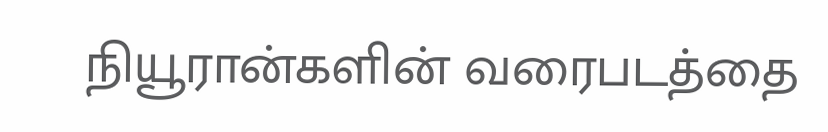நியூரான்களின் வரைபடத்தை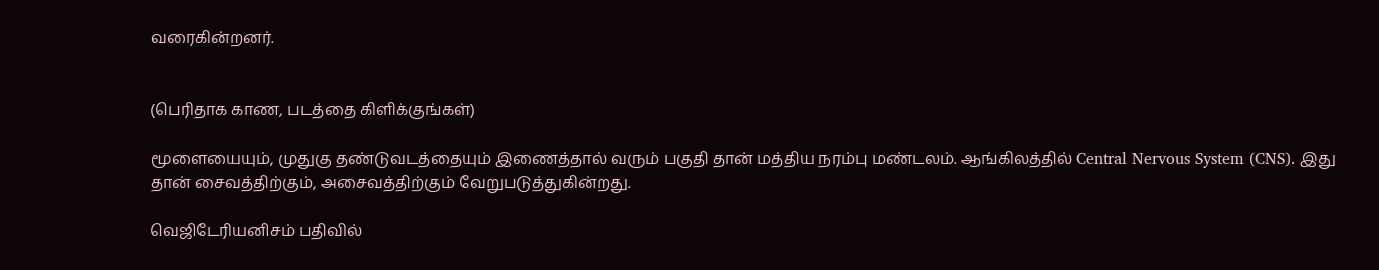வரைகின்றனர்.


(பெரிதாக காண, படத்தை கிளிக்குங்கள்)

மூளையையும், முதுகு தண்டுவடத்தையும் இணைத்தால் வரும் பகுதி தான் மத்திய நரம்பு மண்டலம். ஆங்கிலத்தில் Central Nervous System (CNS). இது தான் சைவத்திற்கும், அசைவத்திற்கும் வேறுபடுத்துகின்றது.

வெஜிடேரியனிசம் பதிவில்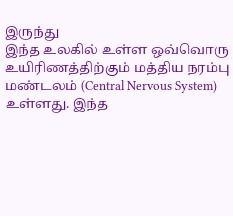இருந்து
இந்த உலகில் உள்ள ஒவ்வொரு உயிரிணத்திற்கும் மத்திய நரம்பு மண்டலம் (Central Nervous System) உள்ளது. இந்த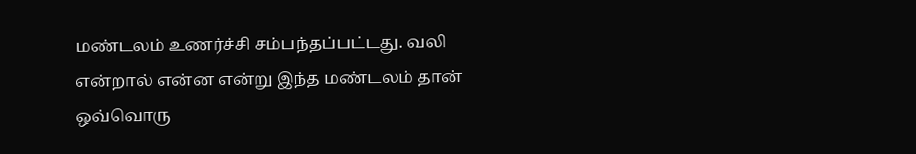மண்டலம் உணர்ச்சி சம்பந்தப்பட்டது. வலி என்றால் என்ன என்று இந்த மண்டலம் தான் ஒவ்வொரு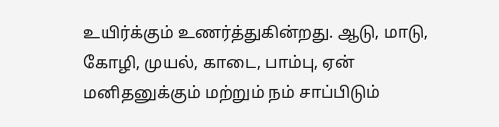உயிர்க்கும் உணர்த்துகின்றது. ஆடு, மாடு, கோழி, முயல், காடை, பாம்பு, ஏன் மனிதனுக்கும் மற்றும் நம் சாப்பிடும்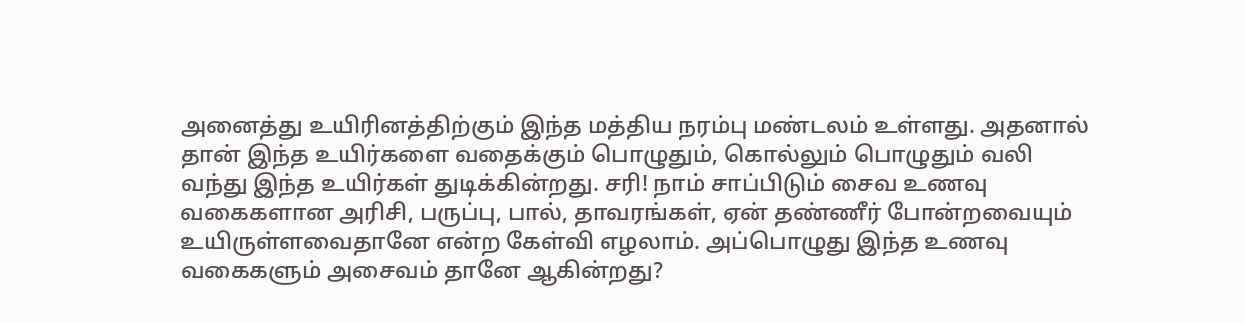அனைத்து உயிரினத்திற்கும் இந்த மத்திய நரம்பு மண்டலம் உள்ளது. அதனால் தான் இந்த உயிர்களை வதைக்கும் பொழுதும், கொல்லும் பொழுதும் வலி வந்து இந்த உயிர்கள் துடிக்கின்றது. சரி! நாம் சாப்பிடும் சைவ உணவு வகைகளான அரிசி, பருப்பு, பால், தாவரங்கள், ஏன் தண்ணீர் போன்றவையும் உயிருள்ளவைதானே என்ற கேள்வி எழலாம். அப்பொழுது இந்த உணவு வகைகளும் அசைவம் தானே ஆகின்றது?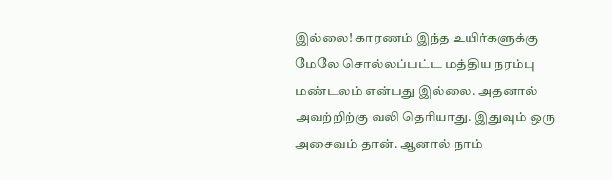இல்லை! காரணம் இந்த உயிர்களுக்கு மேலே சொல்லப்பட்ட மத்திய நரம்பு மண்டலம் என்பது இல்லை. அதனால் அவற்றிற்கு வலி தெரியாது. இதுவும் ஒரு அசைவம் தான். ஆனால் நாம்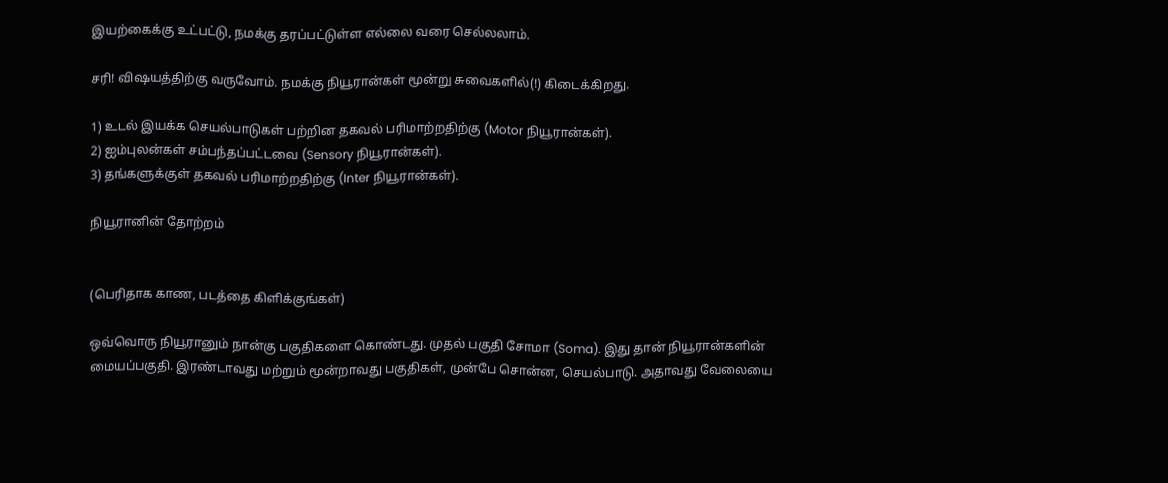இயற்கைக்கு உட்பட்டு, நமக்கு தரப்பட்டுள்ள எல்லை வரை செல்லலாம்.

சரி! விஷயத்திற்கு வருவோம். நமக்கு நியூரான்கள் மூன்று சுவைகளில்(!) கிடைக்கிறது.

1) உடல் இயக்க செயல்பாடுகள் பற்றின தகவல் பரிமாற்றதிற்கு (Motor நியூரான்கள்).
2) ஐம்புலன்கள் சம்பந்தப்பட்டவை (Sensory நியூரான்கள்).
3) தங்களுக்குள் தகவல் பரிமாற்றதிற்கு (Inter நியூரான்கள்).

நியூரானின் தோற்றம்


(பெரிதாக காண, படத்தை கிளிக்குங்கள்)

ஒவ்வொரு நியூரானும் நான்கு பகுதிகளை கொண்டது. முதல் பகுதி சோமா (Soma). இது தான் நியூரான்களின் மையப்பகுதி. இரண்டாவது மற்றும் மூன்றாவது பகுதிகள், முன்பே சொன்ன, செயல்பாடு. அதாவது வேலையை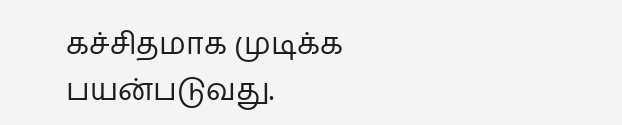கச்சிதமாக முடிக்க பயன்படுவது.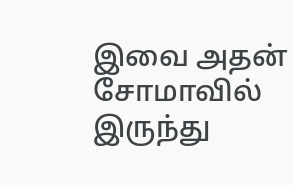இவை அதன் சோமாவில் இருந்து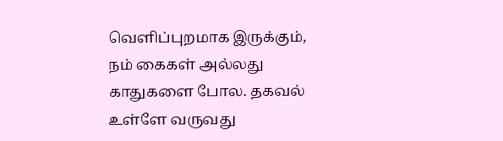வெளிப்புறமாக இருக்கும், நம் கைகள் அல்லது காதுகளை போல. தகவல் உள்ளே வருவது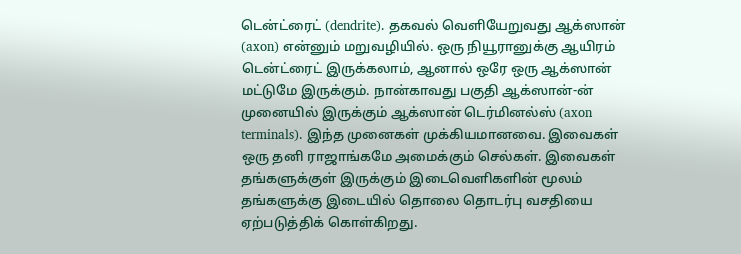டென்ட்ரைட் (dendrite). தகவல் வெளியேறுவது ஆக்ஸான் (axon) என்னும் மறுவழியில். ஒரு நியூரானுக்கு ஆயிரம் டென்ட்ரைட் இருக்கலாம், ஆனால் ஒரே ஒரு ஆக்ஸான் மட்டுமே இருக்கும். நான்காவது பகுதி ஆக்ஸான்-ன் முனையில் இருக்கும் ஆக்ஸான் டெர்மினல்ஸ் (axon terminals). இந்த முனைகள் முக்கியமானவை. இவைகள் ஒரு தனி ராஜாங்கமே அமைக்கும் செல்கள். இவைகள் தங்களுக்குள் இருக்கும் இடைவெளிகளின் மூலம் தங்களுக்கு இடையில் தொலை தொடர்பு வசதியை ஏற்படுத்திக் கொள்கிறது.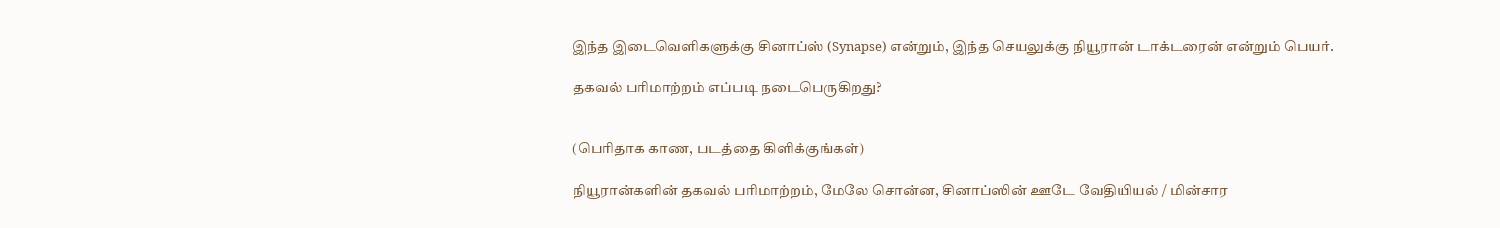இந்த இடைவெளிகளுக்கு சினாப்ஸ் (Synapse) என்றும், இந்த செயலுக்கு நியூரான் டாக்டரைன் என்றும் பெயர்.

தகவல் பரிமாற்றம் எப்படி நடைபெருகிறது?


(பெரிதாக காண, படத்தை கிளிக்குங்கள்)

நியூரான்களின் தகவல் பரிமாற்றம், மேலே சொன்ன, சினாப்ஸின் ஊடே வேதியியல் / மின்சார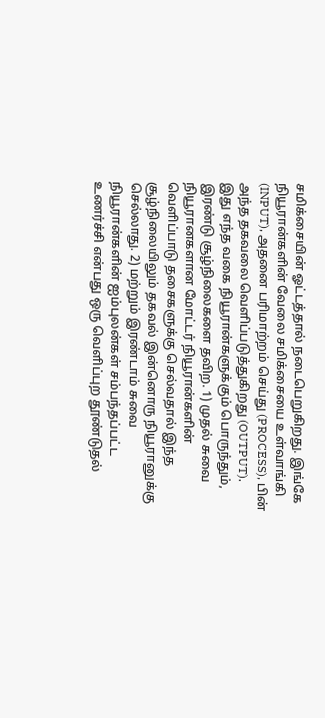சமிக்சையின் ஓட்டத்தால் நடைபெறுகிறது. இங்கே நியூரான்களின் வேலை சமிக்சையை உள்வாங்கி (INPUT), அதனை பரிமாற்றம் செய்து (PROCESS), பின் அந்த தகவலை வெளிப்படுத்துகிறது (OUTPUT). இது எந்த வகை நியூரான்களுக்கும் பொருந்தும், இரண்டு சூழ்நிலைகளை தவிற. 1) முதல் சுவை நியூரானகளான மோட்டர் நியூரான்களின் வெளிப்பாடு தசைகளுக்கு செல்வதால் இந்த சூழ்நிலையிலும் தகவல் இன்னொரு நியூரானுக்கு செல்லாது. 2) மற்றும் இரண்டாம் சுவை நியூரான்களின் ஐம்புலன்கள் சம்பந்தப்பட்ட உணர்ச்சி என்பது ஒரு வெளிப்புற தூண்டுதல்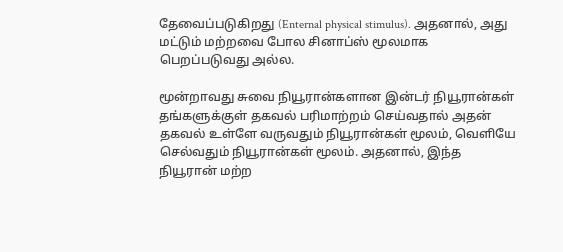தேவைப்படுகிறது (Enternal physical stimulus). அதனால், அது மட்டும் மற்றவை போல சினாப்ஸ் மூலமாக பெறப்படுவது அல்ல.

மூன்றாவது சுவை நியூரான்களான இன்டர் நியூரான்கள் தங்களுக்குள் தகவல் பரிமாற்றம் செய்வதால் அதன் தகவல் உள்ளே வருவதும் நியூரான்கள் மூலம், வெளியே செல்வதும் நியூரான்கள் மூலம். அதனால், இந்த நியூரான் மற்ற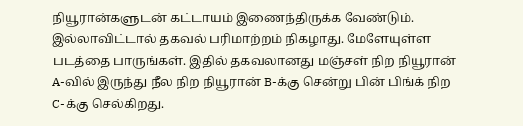நியூரான்களுடன் கட்டாயம் இணைந்திருக்க வேண்டும். இல்லாவிட்டால் தகவல் பரிமாற்றம் நிகழாது. மேளேயுள்ள படத்தை பாருங்கள். இதில் தகவலானது மஞ்சள் நிற நியூரான் A-வில் இருந்து நீல நிற நியூரான் B-க்கு சென்று பின் பிங்க் நிற C-க்கு செல்கிறது.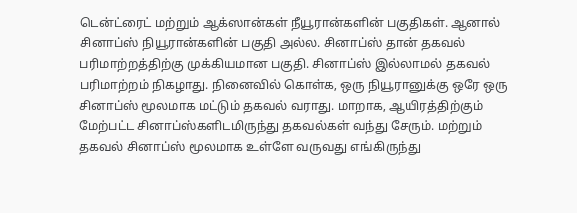டென்ட்ரைட் மற்றும் ஆக்ஸான்கள் நீயூரான்களின் பகுதிகள். ஆனால் சினாப்ஸ் நியூரான்களின் பகுதி அல்ல. சினாப்ஸ் தான் தகவல் பரிமாற்றத்திற்கு முக்கியமான பகுதி. சினாப்ஸ் இல்லாமல் தகவல் பரிமாற்றம் நிகழாது. நினைவில் கொள்க, ஒரு நியூரானுக்கு ஒரே ஒரு சினாப்ஸ் மூலமாக மட்டும் தகவல் வராது. மாறாக, ஆயிரத்திற்கும் மேற்பட்ட சினாப்ஸ்களிடமிருந்து தகவல்கள் வந்து சேரும். மற்றும் தகவல் சினாப்ஸ் மூலமாக உள்ளே வருவது எங்கிருந்து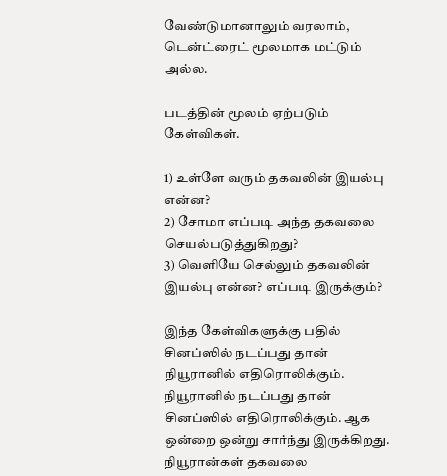வேண்டுமானாலும் வரலாம், டென்ட்ரைட் மூலமாக மட்டும் அல்ல.

படத்தின் மூலம் ஏற்படும் கேள்விகள்.

1) உள்ளே வரும் தகவலின் இயல்பு என்ன?
2) சோமா எப்படி அந்த தகவலை செயல்படுத்துகிறது?
3) வெளியே செல்லும் தகவலின் இயல்பு என்ன? எப்படி இருக்கும்?

இந்த கேள்விகளுக்கு பதில் சினப்ஸில் நடப்பது தான் நியூரானில் எதிரொலிக்கும். நியூரானில் நடப்பது தான் சினப்ஸில் எதிரொலிக்கும். ஆக ஒன்றை ஒன்று சார்ந்து இருக்கிறது. நியூரான்கள் தகவலை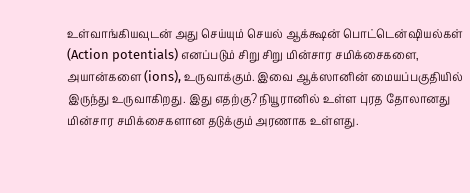உள்வாங்கியவுடன் அது செய்யும் செயல் ஆக்க்ஷன் பொட்டென்ஷியல்கள் (Action potentials) எனப்படும் சிறு சிறு மின்சார சமிக்சைகளை, அயான்களை (ions), உருவாக்கும். இவை ஆக்ஸானின் மையப்பகுதியில் இருந்து உருவாகிறது. இது எதற்கு? நியூரானில் உள்ள புரத தோலானது மின்சார சமிக்சைகளான தடுக்கும் அரணாக உள்ளது.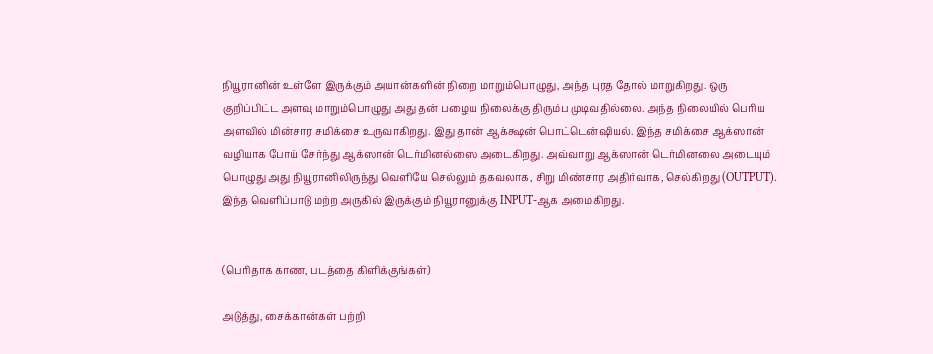நியூரானின் உள்ளே இருக்கும் அயான்களின் நிறை மாறும்பொழுது, அந்த புரத தோல் மாறுகிறது. ஒரு குறிப்பிட்ட அளவு மாறும்பொழுது அது தன் பழைய நிலைக்கு திரும்ப முடிவதில்லை. அந்த நிலையில் பெரிய அளவில் மின்சார சமிக்சை உருவாகிறது. இது தான் ஆக்க்ஷன் பொட்டென்ஷியல். இந்த சமிக்சை ஆக்ஸான் வழியாக போய் சேர்ந்து ஆக்ஸான் டெர்மினல்ஸை அடைகிறது. அவ்வாறு ஆக்ஸான் டெர்மினலை அடையும் பொழுது அது நியூரானிலிருந்து வெளியே செல்லும் தகவலாக, சிறு மிண்சார அதிர்வாக, செல்கிறது (OUTPUT). இந்த வெளிப்பாடு மற்ற அருகில் இருக்கும் நியூரானுக்கு INPUT-ஆக அமைகிறது.


(பெரிதாக காண, படத்தை கிளிக்குங்கள்)

அடுத்து, சைக்கான்கள் பற்றி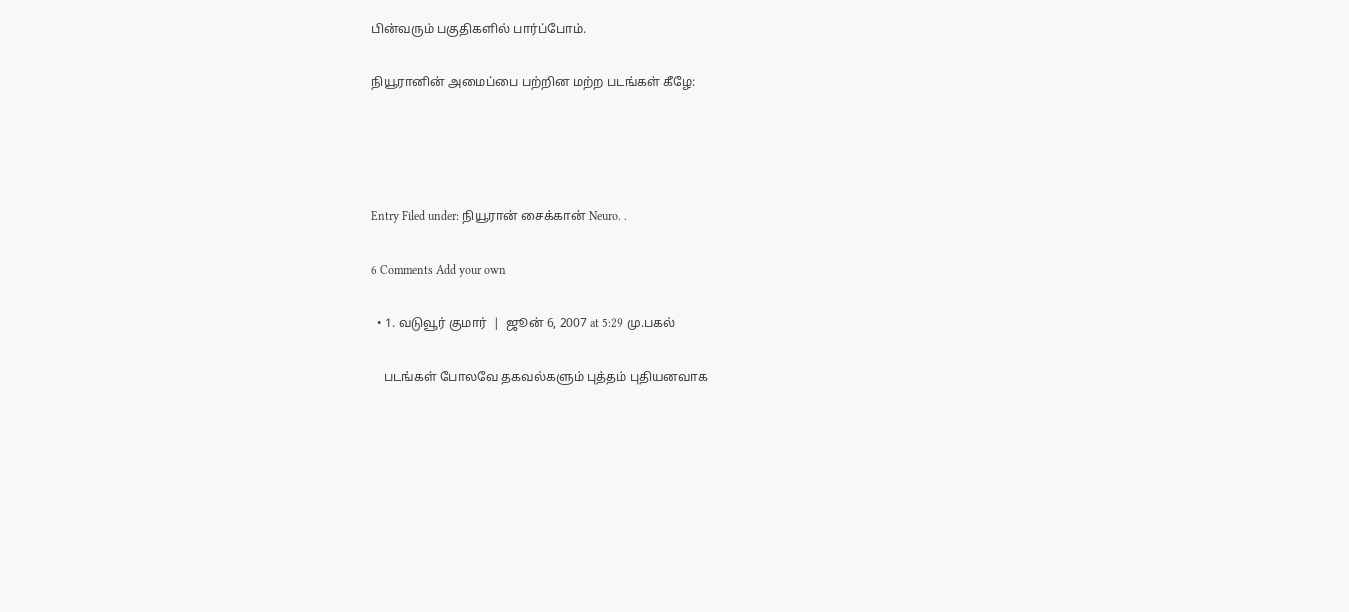பின்வரும் பகுதிகளில் பார்ப்போம்.

நியூரானின் அமைப்பை பற்றின மற்ற படங்கள் கீழே:




Entry Filed under: நியூரான் சைக்கான் Neuro. .

6 Comments Add your own

  • 1. வடுவூர் குமார்  |  ஜூன் 6, 2007 at 5:29 மு.பகல்

    படங்கள் போலவே தகவல்களும் புத்தம் புதியனவாக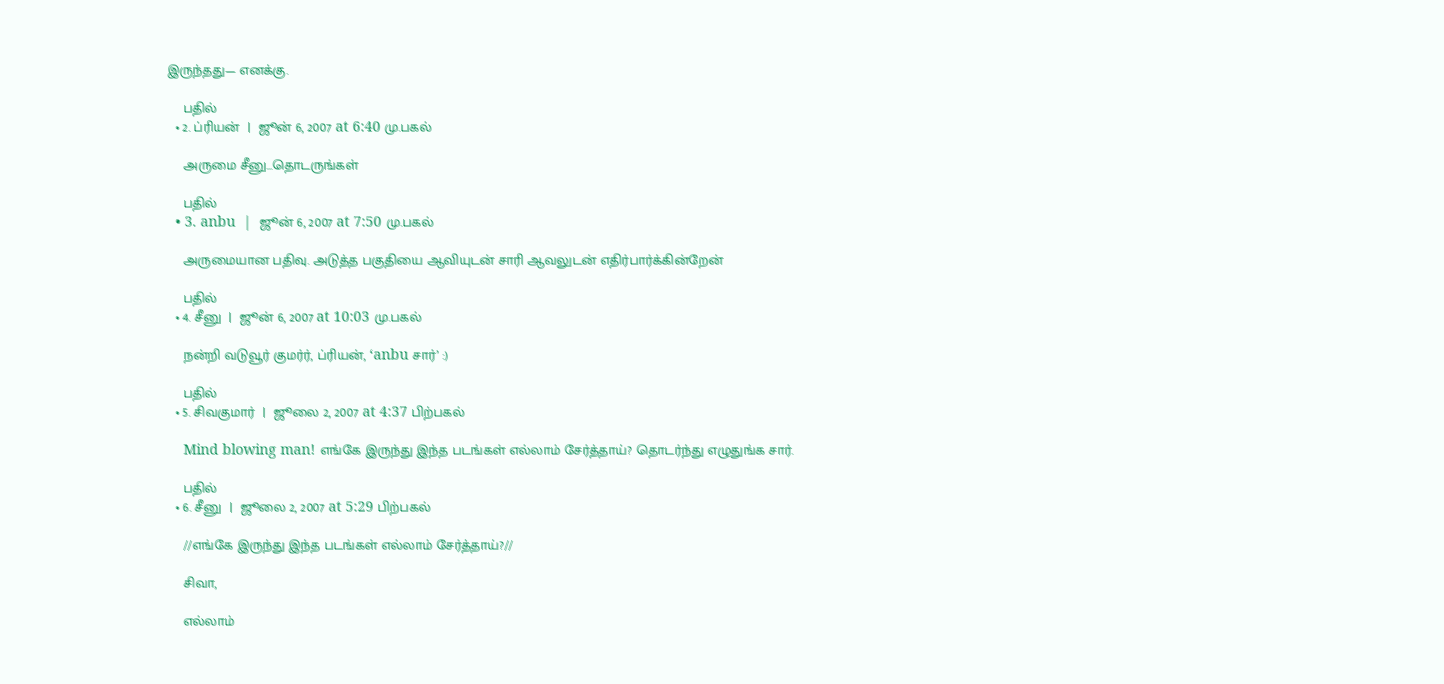இருந்தது— எனக்கு.

    பதில்
  • 2. ப்ரியன்  |  ஜூன் 6, 2007 at 6:40 மு.பகல்

    அருமை சீனு…தொடருங்கள்

    பதில்
  • 3. anbu  |  ஜூன் 6, 2007 at 7:50 மு.பகல்

    அருமையான பதிவு. அடுத்த பகுதியை ஆவியுடன் சாரி ஆவலுடன் எதிர்பார்க்கின்றேன்

    பதில்
  • 4. சீனு  |  ஜூன் 6, 2007 at 10:03 மு.பகல்

    நன்றி வடுவூர் குமர்ர், ப்ரியன், ‘anbu சார்’ :)

    பதில்
  • 5. சிவகுமார்  |  ஜூலை 2, 2007 at 4:37 பிற்பகல்

    Mind blowing man! எங்கே இருந்து இந்த படங்கள் எல்லாம் சேர்த்தாய்? தொடர்ந்து எழுதுங்க சார்.

    பதில்
  • 6. சீனு  |  ஜூலை 2, 2007 at 5:29 பிற்பகல்

    //எங்கே இருந்து இந்த படங்கள் எல்லாம் சேர்த்தாய்?//

    சிவா,

    எல்லாம்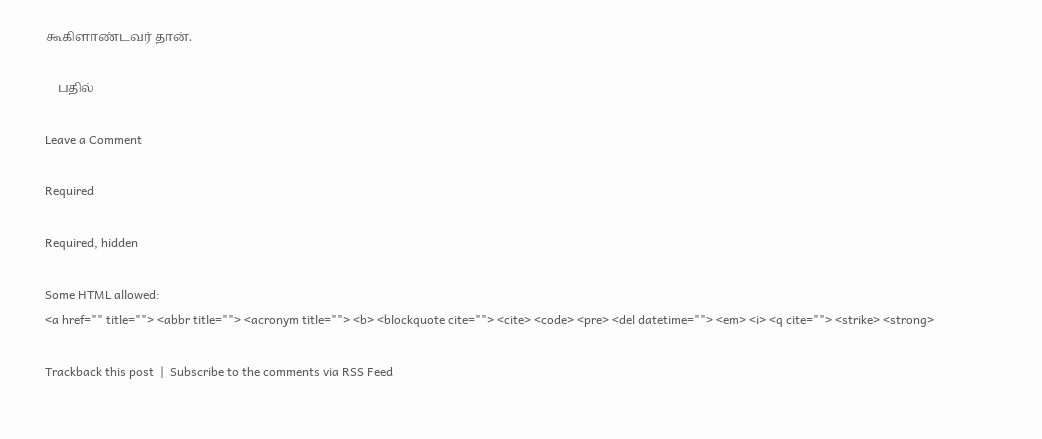கூகிளாண்டவர் தான்.

    பதில்

Leave a Comment

Required

Required, hidden

Some HTML allowed:
<a href="" title=""> <abbr title=""> <acronym title=""> <b> <blockquote cite=""> <cite> <code> <pre> <del datetime=""> <em> <i> <q cite=""> <strike> <strong>

Trackback this post  |  Subscribe to the comments via RSS Feed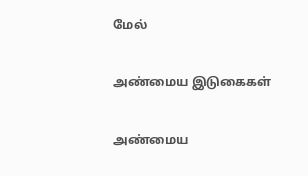மேல்

அண்மைய இடுகைகள்

அண்மைய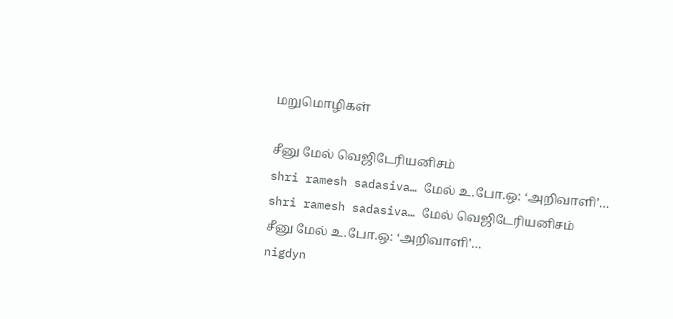மறுமொழிகள்

சீனு மேல் வெஜிடேரியனிசம்
shri ramesh sadasiva… மேல் உ.போ.ஒ: ‘அறிவாளி’…
shri ramesh sadasiva… மேல் வெஜிடேரியனிசம்
சீனு மேல் உ.போ.ஒ: ‘அறிவாளி’…
nigdyn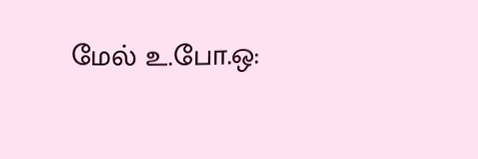மேல் உ.போ.ஒ: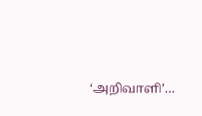‘அறிவாளி’…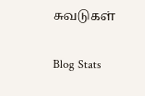சுவடுகள்

Blog Stats